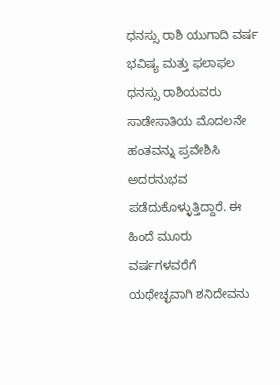ಧನಸ್ಸು ರಾಶಿ ಯುಗಾದಿ ವರ್ಷ ಭವಿಷ್ಯ ಮತ್ತು ಫಲಾಫಲ
ಧನಸ್ಸು ರಾಶಿಯವರು ಸಾಡೇಸಾತಿಯ ಮೊದಲನೇ ಹಂತವನ್ನು ಪ್ರವೇಶಿಸಿ ಅದರನುಭವ ಪಡೆದುಕೊಳ್ಳುತ್ತಿದ್ದಾರೆ. ಈ ಹಿಂದೆ ಮೂರು ವರ್ಷಗಳವರೆಗೆ ಯಥೇಚ್ಛವಾಗಿ ಶನಿದೇವನು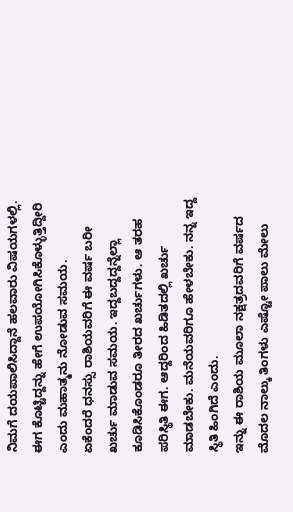ನಿಮಗೆ ದಯಪಾಲಿಸಿದ್ದಾನೆ ಹಲವಾರು ವಿಷಯಗಳಲ್ಲಿ. ಈಗ ಕೊಟ್ಟಿದ್ದನ್ನು ಹೇಗೆ ಉಪಯೋಗಿಸಿಕೊಳ್ಳುತ್ತಿದ್ದೀರಿ ಎಂದು ಮಹಾತ್ಮನು ನೋಡುವ ಸಮಯ.
ಏಕೆಂದರೆ ಧನಸ್ಸು ರಾಶಿಯವರಿಗೆ ಈ ವರ್ಷ ಬರೀ ಖರ್ಚು ಮಾಡುವ ಸಮಯ. ಇದ್ದಬದ್ದದ್ದನ್ನೆಲ್ಲಾ ಕೂಡಿಸಿಕೊಂಡರೂ ತೀರದ ಖರ್ಚುಗಳು. ಆ ತರಹ ಪರಿಸ್ಥಿತಿ ಈಗ. ಆದ್ದರಿಂದ ಹಿಡಿತದಲ್ಲಿ ಖರ್ಚು ಮಾಡಬೇಕು. ಮನೆಯವರಿಗೂ ಹೇಳಬೇಕು. ನನ್ನ ಇದ್ದ ಸ್ಥಿತಿ ಹಿಂಗಿದೆ ಎಂದು.
ಇನ್ನು ಈ ರಾಶಿಯ ಮೂಲಾ ನಕ್ಷತ್ರದವರಿಗೆ ವರ್ಷದ ಮೊದಲ ನಾಲ್ಕು ತಿಂಗಳು ಎಷ್ಟೋ ಪಾಲು ಮೇಲು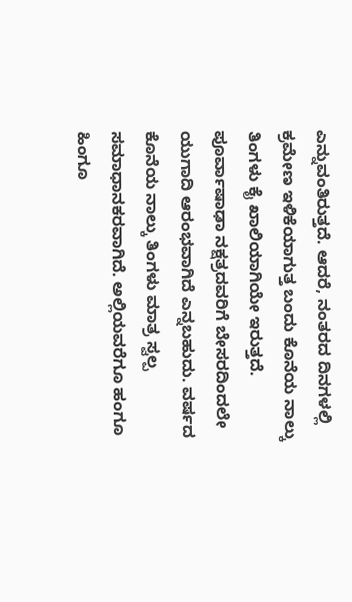ಎನ್ನುವಂತಿರುತ್ತದೆ. ಆದರೆ, ನಂತರದ ದಿನಗಳಲ್ಲಿ ಕ್ರಮೇಣ ಇಳಿಕೆಯಾಗುತ್ತ ಬಂದು ಕೊನೆಯ ನಾಲ್ಕು ತಿಂಗಳು ಕೈ ಖಾಲಿಯಾಗಿಯೇ ಇರುತ್ತದೆ. ಪೂರ್ವಾಷಾಢಾ ನಕ್ಷತ್ರದವರಿಗೆ ಬೇಸರದಿಂದಲೇ ಯುಗಾದಿ ಆರಂಭವಾಗಿದೆ ಎನ್ನಬಹುದು. ವರ್ಷದ ಕೊನೆಯ ನಾಲ್ಕು ತಿಂಗಳು ಮಾತ್ರ ಸ್ವಲ್ಪ ಸಮಾಧಾನಕರವಾಗಿದೆ. ಅಲ್ಲಿಯವರೆಗೂ ಹಂಗೂ ಹಿಂಗೂ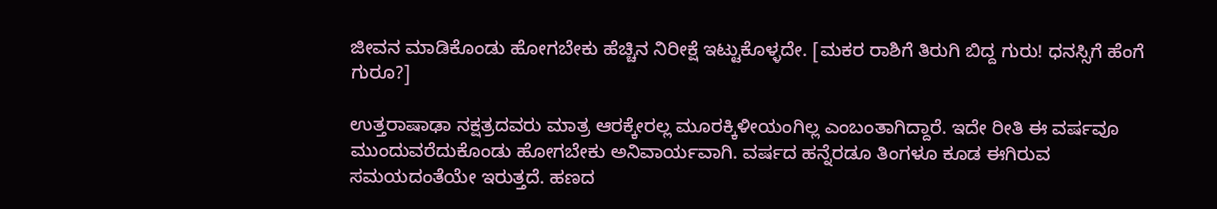ಜೀವನ ಮಾಡಿಕೊಂಡು ಹೋಗಬೇಕು ಹೆಚ್ಚಿನ ನಿರೀಕ್ಷೆ ಇಟ್ಟುಕೊಳ್ಳದೇ. [ಮಕರ ರಾಶಿಗೆ ತಿರುಗಿ ಬಿದ್ದ ಗುರು! ಧನಸ್ಸಿಗೆ ಹೆಂಗೆ ಗುರೂ?]

ಉತ್ತರಾಷಾಢಾ ನಕ್ಷತ್ರದವರು ಮಾತ್ರ ಆರಕ್ಕೇರಲ್ಲ ಮೂರಕ್ಕಿಳೀಯಂಗಿಲ್ಲ ಎಂಬಂತಾಗಿದ್ದಾರೆ. ಇದೇ ರೀತಿ ಈ ವರ್ಷವೂ ಮುಂದುವರೆದುಕೊಂಡು ಹೋಗಬೇಕು ಅನಿವಾರ್ಯವಾಗಿ. ವರ್ಷದ ಹನ್ನೆರಡೂ ತಿಂಗಳೂ ಕೂಡ ಈಗಿರುವ ಸಮಯದಂತೆಯೇ ಇರುತ್ತದೆ. ಹಣದ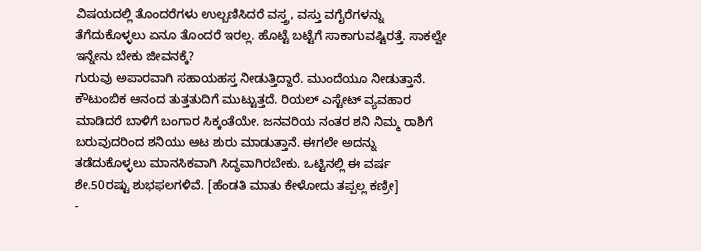ವಿಷಯದಲ್ಲಿ ತೊಂದರೆಗಳು ಉಲ್ಬಣಿಸಿದರೆ ವಸ್ತ್ರ, ವಸ್ತು ವಗೈರೆಗಳನ್ನು ತೆಗೆದುಕೊಳ್ಳಲು ಏನೂ ತೊಂದರೆ ಇರಲ್ಲ. ಹೊಟ್ಟೆ ಬಟ್ಟೆಗೆ ಸಾಕಾಗುವಷ್ಟಿರತ್ತೆ. ಸಾಕಲ್ವೇ ಇನ್ನೇನು ಬೇಕು ಜೀವನಕ್ಕೆ?
ಗುರುವು ಅಪಾರವಾಗಿ ಸಹಾಯಹಸ್ತ ನೀಡುತ್ತಿದ್ದಾರೆ. ಮುಂದೆಯೂ ನೀಡುತ್ತಾನೆ. ಕೌಟುಂಬಿಕ ಆನಂದ ತುತ್ತತುದಿಗೆ ಮುಟ್ಟುತ್ತದೆ. ರಿಯಲ್ ಎಸ್ಟೇಟ್ ವ್ಯವಹಾರ ಮಾಡಿದರೆ ಬಾಳಿಗೆ ಬಂಗಾರ ಸಿಕ್ಕಂತೆಯೇ. ಜನವರಿಯ ನಂತರ ಶನಿ ನಿಮ್ಮ ರಾಶಿಗೆ ಬರುವುದರಿಂದ ಶನಿಯು ಆಟ ಶುರು ಮಾಡುತ್ತಾನೆ. ಈಗಲೇ ಅದನ್ನು ತಡೆದುಕೊಳ್ಳಲು ಮಾನಸಿಕವಾಗಿ ಸಿದ್ಧವಾಗಿರಬೇಕು. ಒಟ್ಟಿನಲ್ಲಿ ಈ ವರ್ಷ ಶೇ.50ರಷ್ಟು ಶುಭಫಲಗಳಿವೆ. [ಹೆಂಡತಿ ಮಾತು ಕೇಳೋದು ತಪ್ಪಲ್ಲ ಕಣ್ರೀ]
-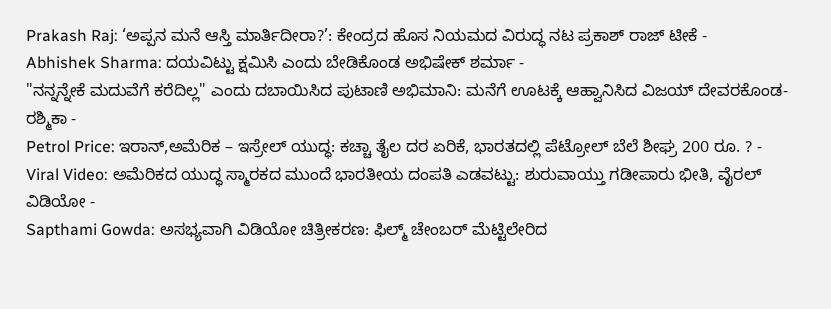Prakash Raj: ‘ಅಪ್ಪನ ಮನೆ ಆಸ್ತಿ ಮಾರ್ತಿದೀರಾ?’: ಕೇಂದ್ರದ ಹೊಸ ನಿಯಮದ ವಿರುದ್ಧ ನಟ ಪ್ರಕಾಶ್ ರಾಜ್ ಟೀಕೆ -
Abhishek Sharma: ದಯವಿಟ್ಟು ಕ್ಷಮಿಸಿ ಎಂದು ಬೇಡಿಕೊಂಡ ಅಭಿಷೇಕ್ ಶರ್ಮಾ -
"ನನ್ನನ್ನೇಕೆ ಮದುವೆಗೆ ಕರೆದಿಲ್ಲ" ಎಂದು ದಬಾಯಿಸಿದ ಪುಟಾಣಿ ಅಭಿಮಾನಿ: ಮನೆಗೆ ಊಟಕ್ಕೆ ಆಹ್ವಾನಿಸಿದ ವಿಜಯ್ ದೇವರಕೊಂಡ-ರಶ್ಮಿಕಾ -
Petrol Price: ಇರಾನ್,ಅಮೆರಿಕ – ಇಸ್ರೇಲ್ ಯುದ್ಧ: ಕಚ್ಚಾ ತೈಲ ದರ ಏರಿಕೆ, ಭಾರತದಲ್ಲಿ ಪೆಟ್ರೋಲ್ ಬೆಲೆ ಶೀಘ್ರ 200 ರೂ. ? -
Viral Video: ಅಮೆರಿಕದ ಯುದ್ಧ ಸ್ಮಾರಕದ ಮುಂದೆ ಭಾರತೀಯ ದಂಪತಿ ಎಡವಟ್ಟು: ಶುರುವಾಯ್ತು ಗಡೀಪಾರು ಭೀತಿ, ವೈರಲ್ ವಿಡಿಯೋ -
Sapthami Gowda: ಅಸಭ್ಯವಾಗಿ ವಿಡಿಯೋ ಚಿತ್ರೀಕರಣ: ಫಿಲ್ಮ್ ಚೇಂಬರ್ ಮೆಟ್ಟಿಲೇರಿದ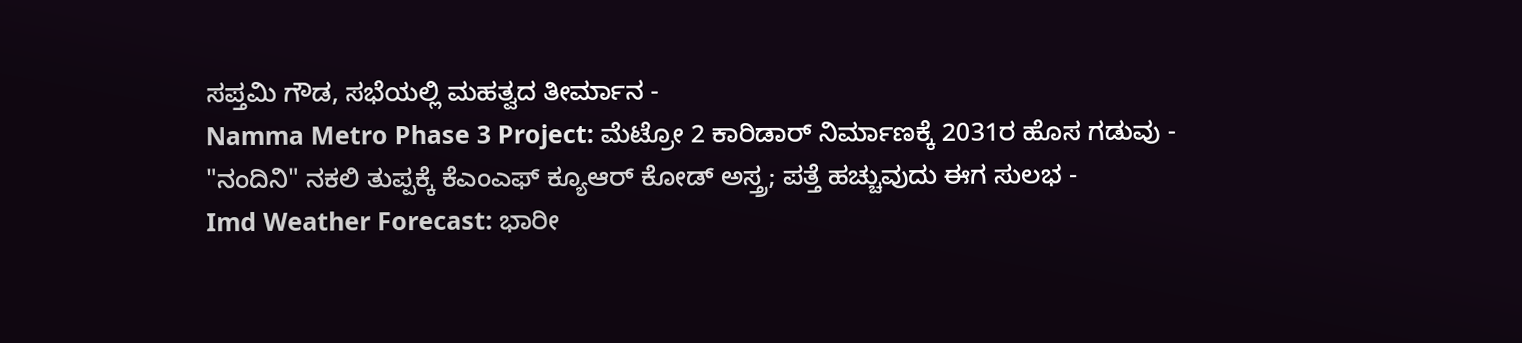ಸಪ್ತಮಿ ಗೌಡ, ಸಭೆಯಲ್ಲಿ ಮಹತ್ವದ ತೀರ್ಮಾನ -
Namma Metro Phase 3 Project: ಮೆಟ್ರೋ 2 ಕಾರಿಡಾರ್ ನಿರ್ಮಾಣಕ್ಕೆ 2031ರ ಹೊಸ ಗಡುವು -
"ನಂದಿನಿ" ನಕಲಿ ತುಪ್ಪಕ್ಕೆ ಕೆಎಂಎಫ್ ಕ್ಯೂಆರ್ ಕೋಡ್ ಅಸ್ತ್ರ; ಪತ್ತೆ ಹಚ್ಚುವುದು ಈಗ ಸುಲಭ -
Imd Weather Forecast: ಭಾರೀ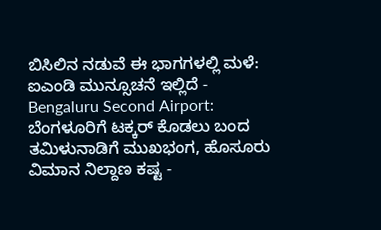ಬಿಸಿಲಿನ ನಡುವೆ ಈ ಭಾಗಗಳಲ್ಲಿ ಮಳೆ: ಐಎಂಡಿ ಮುನ್ಸೂಚನೆ ಇಲ್ಲಿದೆ -
Bengaluru Second Airport: ಬೆಂಗಳೂರಿಗೆ ಟಕ್ಕರ್ ಕೊಡಲು ಬಂದ ತಮಿಳುನಾಡಿಗೆ ಮುಖಭಂಗ, ಹೊಸೂರು ವಿಮಾನ ನಿಲ್ದಾಣ ಕಷ್ಟ -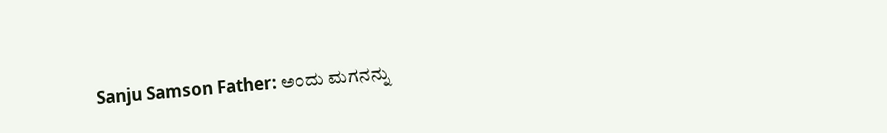Sanju Samson Father: ಅಂದು ಮಗನನ್ನು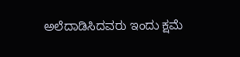ಅಲೆದಾಡಿಸಿದವರು ಇಂದು ಕ್ಷಮೆ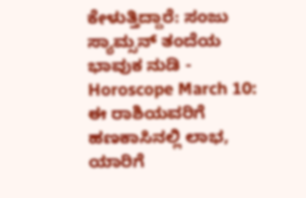ಕೇಳುತ್ತಿದ್ದಾರೆ: ಸಂಜು ಸ್ಯಾಮ್ಸನ್ ತಂದೆಯ ಭಾವುಕ ನುಡಿ -
Horoscope March 10: ಈ ರಾಶಿಯವರಿಗೆ ಹಣಕಾಸಿನಲ್ಲಿ ಲಾಭ, ಯಾರಿಗೆ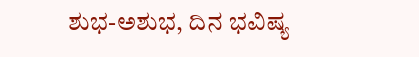ಶುಭ-ಅಶುಭ, ದಿನ ಭವಿಷ್ಯ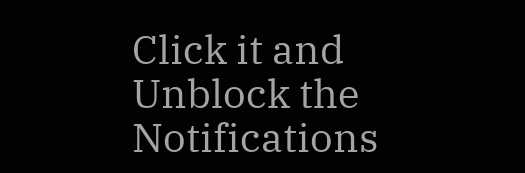Click it and Unblock the Notifications